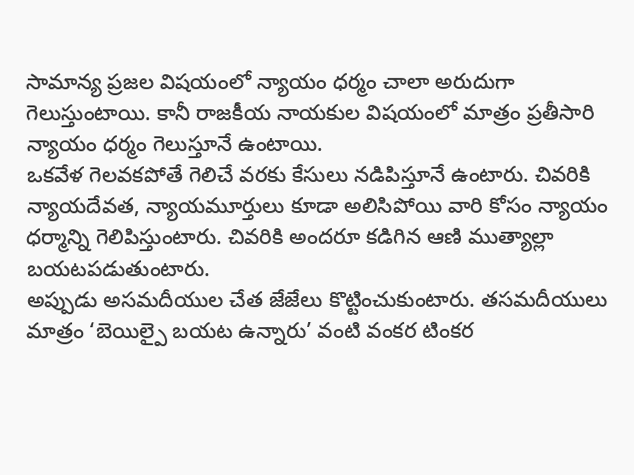సామాన్య ప్రజల విషయంలో న్యాయం ధర్మం చాలా అరుదుగా గెలుస్తుంటాయి. కానీ రాజకీయ నాయకుల విషయంలో మాత్రం ప్రతీసారి న్యాయం ధర్మం గెలుస్తూనే ఉంటాయి.
ఒకవేళ గెలవకపోతే గెలిచే వరకు కేసులు నడిపిస్తూనే ఉంటారు. చివరికి న్యాయదేవత, న్యాయమూర్తులు కూడా అలిసిపోయి వారి కోసం న్యాయం ధర్మాన్ని గెలిపిస్తుంటారు. చివరికి అందరూ కడిగిన ఆణి ముత్యాల్లా బయటపడుతుంటారు.
అప్పుడు అసమదీయుల చేత జేజేలు కొట్టించుకుంటారు. తసమదీయులు మాత్రం ‘బెయిల్పై బయట ఉన్నారు’ వంటి వంకర టింకర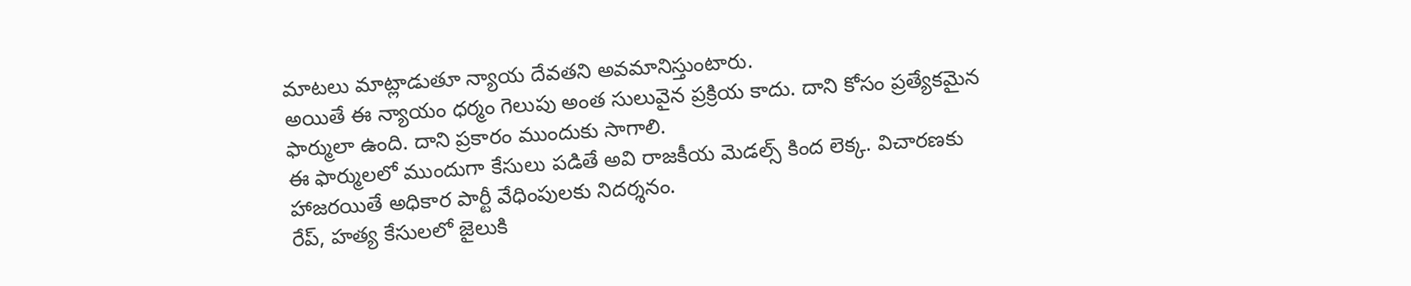మాటలు మాట్లాడుతూ న్యాయ దేవతని అవమానిస్తుంటారు.
అయితే ఈ న్యాయం ధర్మం గెలుపు అంత సులువైన ప్రక్రియ కాదు. దాని కోసం ప్రత్యేకమైన ఫార్ములా ఉంది. దాని ప్రకారం ముందుకు సాగాలి.
ఈ ఫార్ములలో ముందుగా కేసులు పడితే అవి రాజకీయ మెడల్స్ కింద లెక్క. విచారణకు హాజరయితే అధికార పార్టీ వేధింపులకు నిదర్శనం.
రేప్, హత్య కేసులలో జైలుకి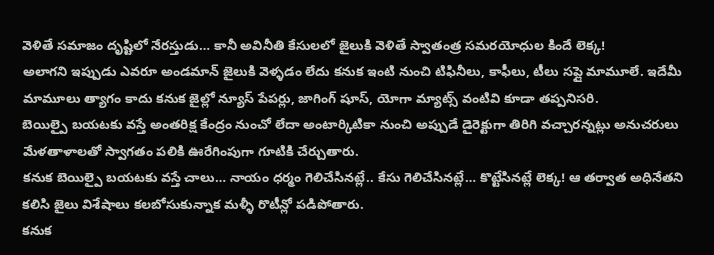వెళితే సమాజం దృష్టిలో నేరస్తుడు… కానీ అవినీతి కేసులలో జైలుకి వెళితే స్వాతంత్ర సమరయోధుల కిందే లెక్క!
అలాగని ఇప్పుడు ఎవరూ అండమాన్ జైలుకి వెళ్ళడం లేదు కనుక ఇంటి నుంచి టిఫినీలు, కాఫీలు, టీలు సప్లై మామూలే. ఇదేమీ మామూలు త్యాగం కాదు కనుక జైల్లో న్యూస్ పేపర్లు, జాగింగ్ షూస్, యోగా మ్యాట్స్ వంటివి కూడా తప్పనిసరి.
బెయిల్పై బయటకు వస్తే అంతరిక్ష కేంద్రం నుంచో లేదా అంటార్కిటికా నుంచి అప్పుడే డైరెక్టుగా తిరిగి వచ్చారన్నట్లు అనుచరులు మేళతాళాలతో స్వాగతం పలికి ఊరేగింపుగా గూటికి చేర్చుతారు.
కనుక బెయిల్పై బయటకు వస్తే చాలు… నాయం ధర్మం గెలిచేసినట్లే.. కేసు గెలిచేసినట్లే… కొట్టేసినట్లే లెక్క! ఆ తర్వాత అధినేతని కలిసి జైలు విశేషాలు కలబోసుకున్నాక మళ్ళీ రొటీన్లో పడిపోతారు.
కనుక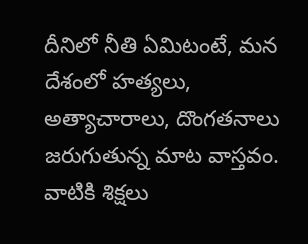దీనిలో నీతి ఏమిటంటే, మన దేశంలో హత్యలు, అత్యాచారాలు, దొంగతనాలు జరుగుతున్న మాట వాస్తవం. వాటికి శిక్షలు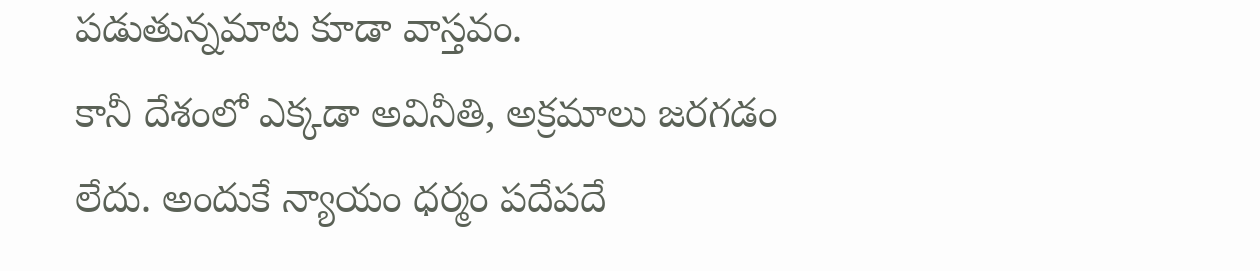పడుతున్నమాట కూడా వాస్తవం.
కానీ దేశంలో ఎక్కడా అవినీతి, అక్రమాలు జరగడం లేదు. అందుకే న్యాయం ధర్మం పదేపదే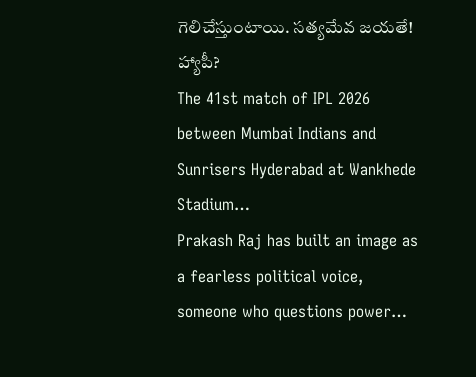గెలిచేస్తుంటాయి. సత్యమేవ జయతే! హ్యాపీ?
The 41st match of IPL 2026 between Mumbai Indians and Sunrisers Hyderabad at Wankhede Stadium…
Prakash Raj has built an image as a fearless political voice, someone who questions power…